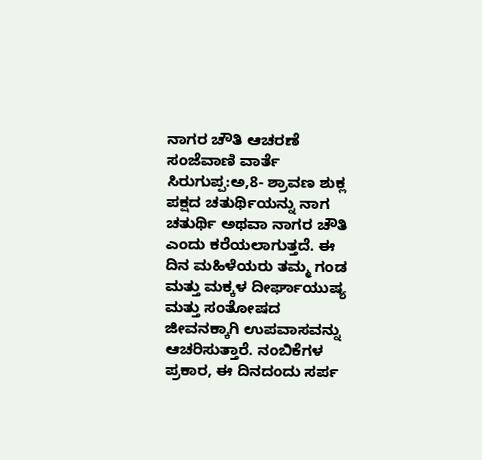ನಾಗರ ಚೌತಿ ಆಚರಣೆ
ಸಂಜೆವಾಣಿ ವಾರ್ತೆ
ಸಿರುಗುಪ್ಪ:ಅ,8- ಶ್ರಾವಣ ಶುಕ್ಲ ಪಕ್ಷದ ಚತುರ್ಥಿಯನ್ನು ನಾಗ ಚತುರ್ಥಿ ಅಥವಾ ನಾಗರ ಚೌತಿ ಎಂದು ಕರೆಯಲಾಗುತ್ತದೆ. ಈ ದಿನ ಮಹಿಳೆಯರು ತಮ್ಮ ಗಂಡ ಮತ್ತು ಮಕ್ಕಳ ದೀರ್ಘಾಯುಷ್ಯ ಮತ್ತು ಸಂತೋಷದ ಜೀವನಕ್ಕಾಗಿ ಉಪವಾಸವನ್ನು ಆಚರಿಸುತ್ತಾರೆ. ನಂಬಿಕೆಗಳ ಪ್ರಕಾರ, ಈ ದಿನದಂದು ಸರ್ಪ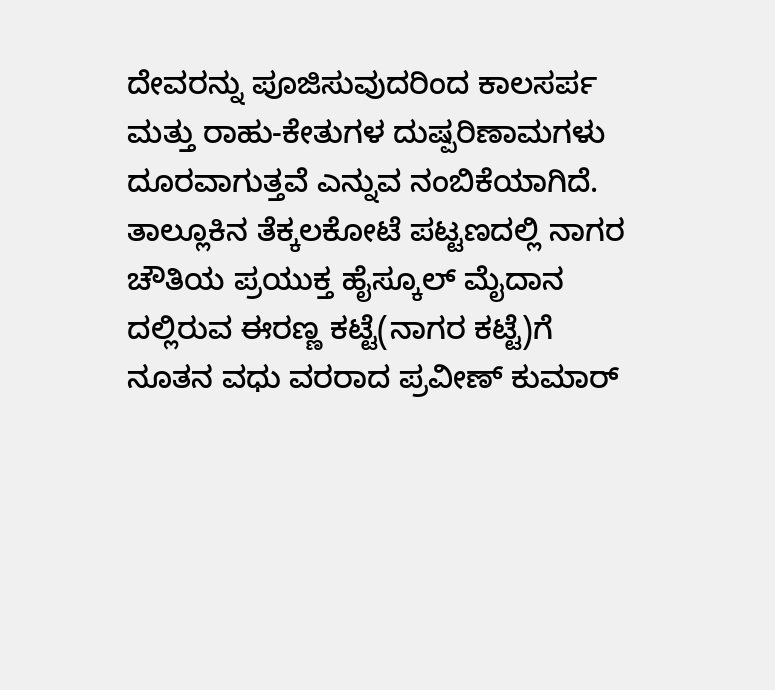ದೇವರನ್ನು ಪೂಜಿಸುವುದರಿಂದ ಕಾಲಸರ್ಪ ಮತ್ತು ರಾಹು-ಕೇತುಗಳ ದುಷ್ಪರಿಣಾಮಗಳು ದೂರವಾಗುತ್ತವೆ ಎನ್ನುವ ನಂಬಿಕೆಯಾಗಿದೆ.
ತಾಲ್ಲೂಕಿನ ತೆಕ್ಕಲಕೋಟೆ ಪಟ್ಟಣದಲ್ಲಿ ನಾಗರ ಚೌತಿಯ ಪ್ರಯುಕ್ತ ಹೈಸ್ಕೂಲ್ ಮೈದಾನ ದಲ್ಲಿರುವ ಈರಣ್ಣ ಕಟ್ಟೆ(ನಾಗರ ಕಟ್ಟೆ)ಗೆ ನೂತನ ವಧು ವರರಾದ ಪ್ರವೀಣ್ ಕುಮಾರ್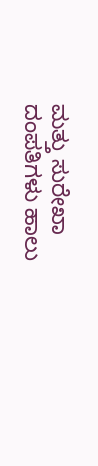ಮತ್ತು ಸುರೇಖಾ ದಂಪತಿಗಳು ಹಾಲು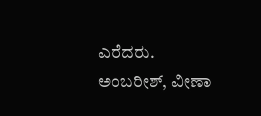ಎರೆದರು. ಅಂಬರೀಶ್, ವೀಣಾ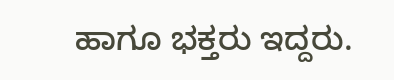ಹಾಗೂ ಭಕ್ತರು ಇದ್ದರು.